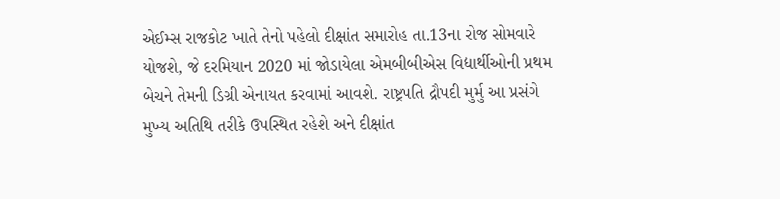એઈમ્સ રાજકોટ ખાતે તેનો પહેલો દીક્ષાંત સમારોહ તા.13ના રોજ સોમવારે યોજશે, જે દરમિયાન 2020 માં જોડાયેલા એમબીબીએસ વિદ્યાર્થીઓની પ્રથમ બેચને તેમની ડિગ્રી એનાયત કરવામાં આવશે. રાષ્ટ્રપતિ દ્રૌપદી મુર્મુ આ પ્રસંગે મુખ્ય અતિથિ તરીકે ઉપસ્થિત રહેશે અને દીક્ષાંત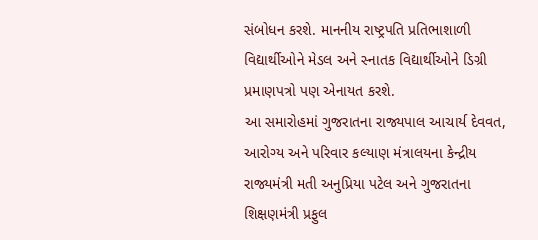સંબોધન કરશે. માનનીય રાષ્ટ્રપતિ પ્રતિભાશાળી વિદ્યાર્થીઓને મેડલ અને સ્નાતક વિદ્યાર્થીઓને ડિગ્રી પ્રમાણપત્રો પણ એનાયત કરશે.
આ સમારોહમાં ગુજરાતના રાજ્યપાલ આચાર્ય દેવવત, આરોગ્ય અને પરિવાર કલ્યાણ મંત્રાલયના કેન્દ્રીય રાજ્યમંત્રી મતી અનુપ્રિયા પટેલ અને ગુજરાતના શિક્ષણમંત્રી પ્રફુલ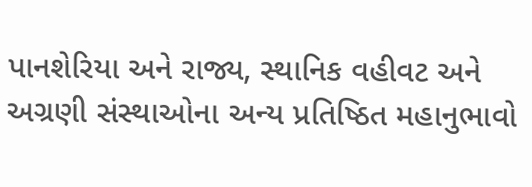પાનશેરિયા અને રાજ્ય, સ્થાનિક વહીવટ અને અગ્રણી સંસ્થાઓના અન્ય પ્રતિષ્ઠિત મહાનુભાવો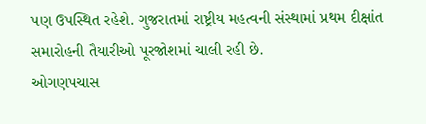પણ ઉપસ્થિત રહેશે. ગુજરાતમાં રાષ્ટ્રીય મહત્વની સંસ્થામાં પ્રથમ દીક્ષાંત સમારોહની તૈયારીઓ પૂરજોશમાં ચાલી રહી છે.
ઓગણપચાસ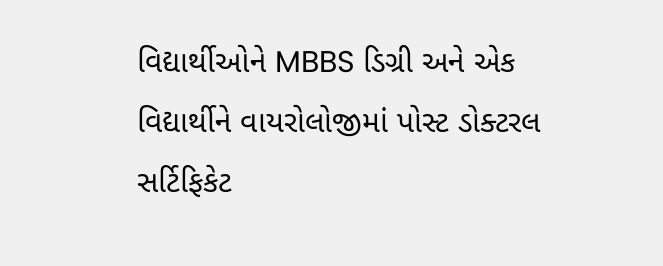વિદ્યાર્થીઓને MBBS ડિગ્રી અને એક વિદ્યાર્થીને વાયરોલોજીમાં પોસ્ટ ડોક્ટરલ સર્ટિફિકેટ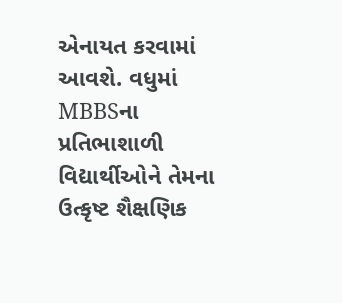એનાયત કરવામાં આવશે. વધુમાં MBBSના પ્રતિભાશાળી વિદ્યાર્થીઓને તેમના ઉત્કૃષ્ટ શૈક્ષણિક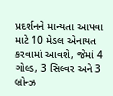પ્રદર્શનને માન્યતા આપવા માટે 10 મેડલ એનાયત કરવામાં આવશે, જેમાં 4 ગોલ્ડ, 3 સિલ્વર અને 3 બ્રોન્ઝ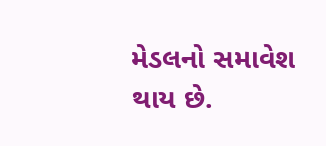મેડલનો સમાવેશ થાય છે.